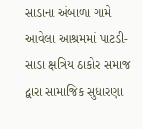સાડાના અંબાળા ગામે આવેલા આશ્રમમાં પાટડી- સાડા ક્ષત્રિય ઠાકોર સમાજ દ્વારા સામાજિક સુધારણા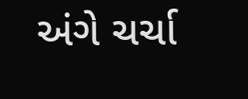અંગે ચર્ચા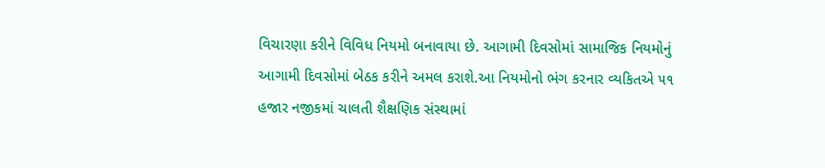વિચારણા કરીને વિવિધ નિયમો બનાવાયા છે. આગામી દિવસોમાં સામાજિક નિયમોનું આગામી દિવસોમાં બેઠક કરીને અમલ કરાશે.આ નિયમોનો ભંગ કરનાર વ્યકિતએ ૫૧ હજાર નજીકમાં ચાલતી શૈક્ષણિક સંસ્થામાં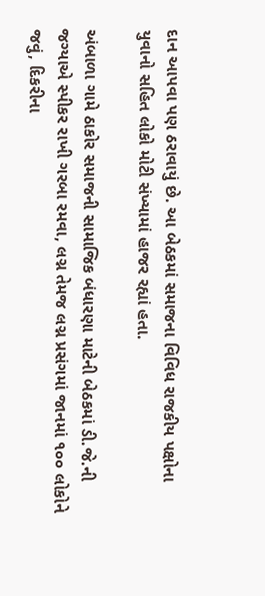દાન આપવા પણ ઠરાવાયું છે. આ બેઠકમાં સમાજના વિવિધ રાજકીય પક્ષોના યુવાનો સહિત લોકો મોટી સંખ્યામાં હાજર રહ્યાં હતા.

અંબાળા ગામે ઠાકોર સમાજની સામાજિક બંધારણા માટેની બેઠકમાં ડી.જે.ની જગ્યાએ સ્પીકર રાખી ગરબા રમવા, લગ્ન તેમજ લગ્ન પ્રસંગમાં જાનમાં ૧૦૦ લોકોને જવું, દિકરીના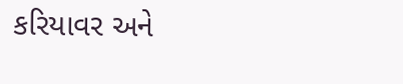કરિયાવર અને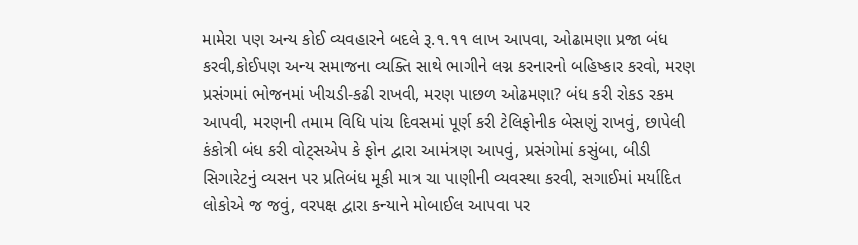મામેરા પણ અન્ય કોઈ વ્યવહારને બદલે રૂ.૧.૧૧ લાખ આપવા, ઓઢામણા પ્રજા બંધ કરવી,કોઈપણ અન્ય સમાજના વ્યક્તિ સાથે ભાગીને લગ્ન કરનારનો બહિષ્કાર કરવો, મરણ પ્રસંગમાં ભોજનમાં ખીચડી-કઢી રાખવી, મરણ પાછળ ઓઢમણા? બંધ કરી રોકડ રકમ આપવી, મરણની તમામ વિધિ પાંચ દિવસમાં પૂર્ણ કરી ટેલિફોનીક બેસણું રાખવું, છાપેલી કંકોત્રી બંધ કરી વોટ્સએપ કે ફોન દ્વારા આમંત્રણ આપવું, પ્રસંગોમાં કસુંબા, બીડી સિગારેટનું વ્યસન પર પ્રતિબંધ મૂકી માત્ર ચા પાણીની વ્યવસ્થા કરવી, સગાઈમાં મર્યાદિત લોકોએ જ જવું, વરપક્ષ દ્વારા કન્યાને મોબાઈલ આપવા પર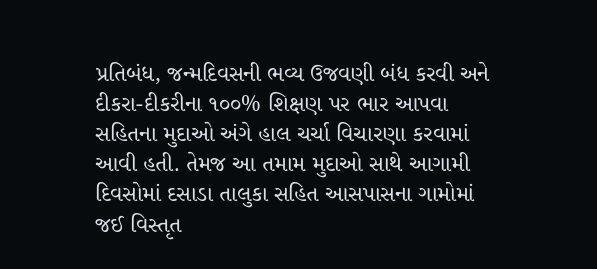પ્રતિબંધ, જન્મદિવસની ભવ્ય ઉજવણી બંધ કરવી અને દીકરા-દીકરીના ૧૦૦% શિક્ષણ પર ભાર આપવા સહિતના મુદાઓ અંગે હાલ ચર્ચા વિચારણા કરવામાં આવી હતી. તેમજ આ તમામ મુદાઓ સાથે આગામી દિવસોમાં દસાડા તાલુકા સહિત આસપાસના ગામોમાં જઈ વિસ્તૃત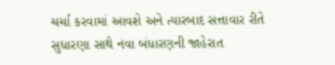ચર્ચા કરવામાં આવશે અને ત્યારબાદ સત્તાવાર રીતે સુધારણા સાથે નવા બંધારણની જાહેરાત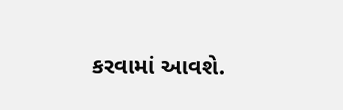કરવામાં આવશે.